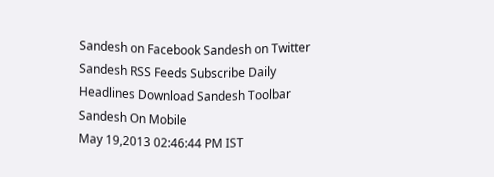Sandesh on Facebook Sandesh on Twitter Sandesh RSS Feeds Subscribe Daily Headlines Download Sandesh Toolbar Sandesh On Mobile
May 19,2013 02:46:44 PM IST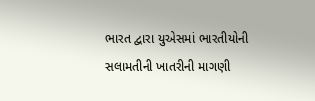ભારત દ્વારા યુએસમાં ભારતીયોની સલામતીની ખાતરીની માગણી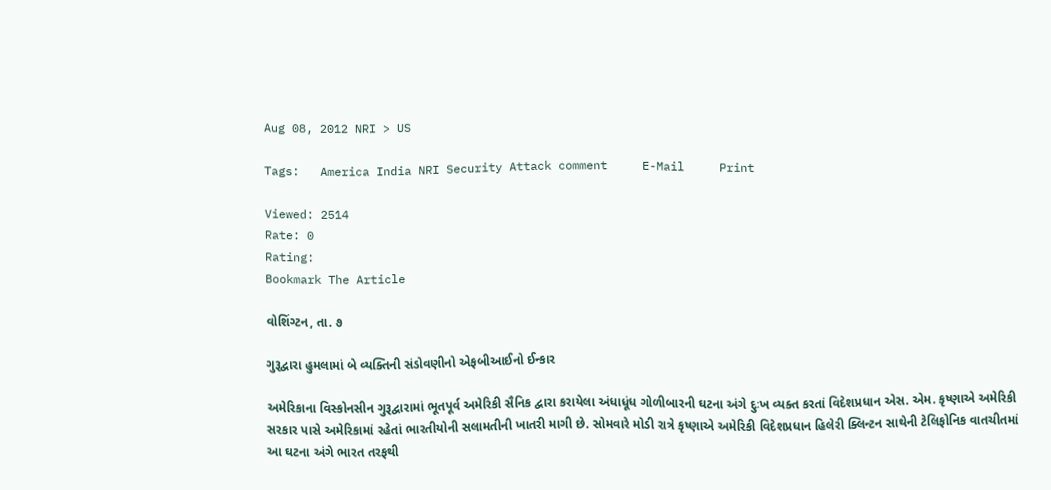Aug 08, 2012 NRI > US

Tags:   America India NRI Security Attack comment     E-Mail     Print

Viewed: 2514
Rate: 0
Rating:
Bookmark The Article

વોશિંગ્ટન, તા. ૭

ગુરૂદ્વારા હુમલામાં બે વ્યક્તિની સંડોવણીનો એફબીઆઈનો ઈન્કાર

અમેરિકાના વિસ્કોનસીન ગુરૂદ્વારામાં ભૂતપૂર્વ અમેરિકી સૈનિક દ્વારા કરાયેલા અંધાધૂંધ ગોળીબારની ઘટના અંગે દુઃખ વ્યક્ત કરતાં વિદેશપ્રધાન એસ. એમ. કૃષ્ણાએ અમેરિકી સરકાર પાસે અમેરિકામાં રહેતાં ભારતીયોની સલામતીની ખાતરી માગી છે. સોમવારે મોડી રાત્રે કૃષ્ણાએ અમેરિકી વિદેશપ્રધાન હિલેરી ક્લિન્ટન સાથેની ટેલિફોનિક વાતચીતમાં આ ઘટના અંગે ભારત તરફથી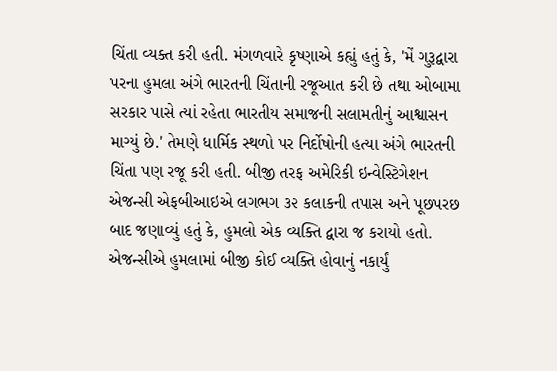ચિંતા વ્યક્ત કરી હતી. મંગળવારે કૃષ્ણાએ કહ્યું હતું કે, 'મેં ગુરૂદ્વારા પરના હુમલા અંગે ભારતની ચિંતાની રજૂઆત કરી છે તથા ઓબામા સરકાર પાસે ત્યાં રહેતા ભારતીય સમાજની સલામતીનું આશ્વાસન માગ્યું છે.' તેમણે ધાર્મિક સ્થળો પર નિર્દોષોની હત્યા અંગે ભારતની ચિંતા પણ રજૂ કરી હતી. બીજી તરફ અમેરિકી ઇન્વેસ્ટિગેશન એજન્સી એફબીઆઇએ લગભગ ૩૨ કલાકની તપાસ અને પૂછપરછ બાદ જણાવ્યું હતું કે, હુમલો એક વ્યક્તિ દ્વારા જ કરાયો હતો. એજન્સીએ હુમલામાં બીજી કોઈ વ્યક્તિ હોવાનું નકાર્યું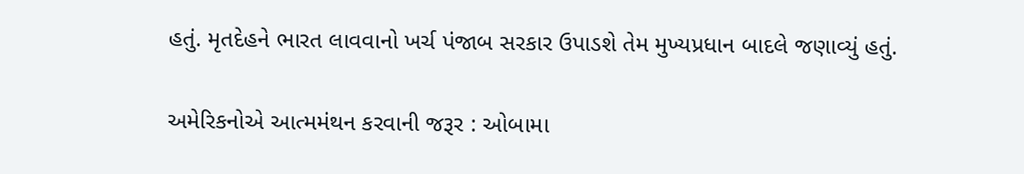હતું. મૃતદેહને ભારત લાવવાનો ખર્ચ પંજાબ સરકાર ઉપાડશે તેમ મુખ્યપ્રધાન બાદલે જણાવ્યું હતું.

અમેરિકનોએ આત્મમંથન કરવાની જરૂર : ઓબામા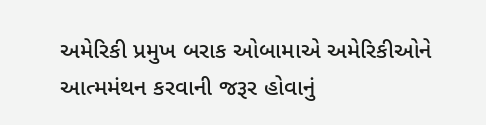અમેરિકી પ્રમુખ બરાક ઓબામાએ અમેરિકીઓને આત્મમંથન કરવાની જરૂર હોવાનું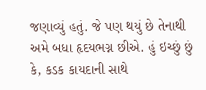જણાવ્યું હતું. જે પણ થયું છે તેનાથી અમે બધા હૃદયભગ્ન છીએ. હું ઇચ્છું છું કે, કડક કાયદાની સાથે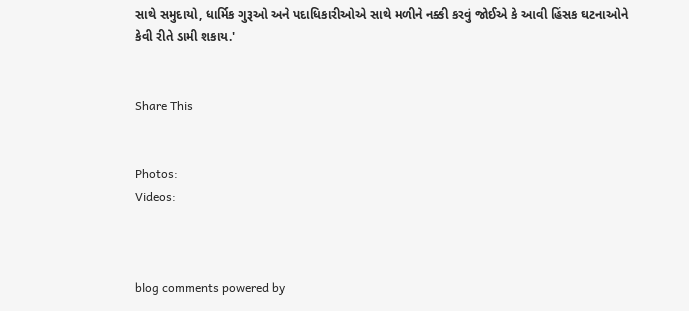સાથે સમુદાયો, ધાર્મિક ગુરૂઓ અને પદાધિકારીઓએ સાથે મળીને નક્કી કરવું જોઈએ કે આવી હિંસક ઘટનાઓને કેવી રીતે ડામી શકાય.'


Share This


Photos:
Videos:



blog comments powered by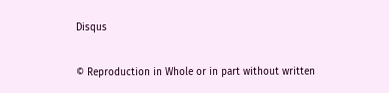Disqus


© Reproduction in Whole or in part without written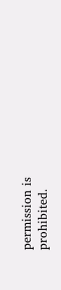permission is prohibited.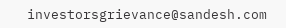investorsgrievance@sandesh.com